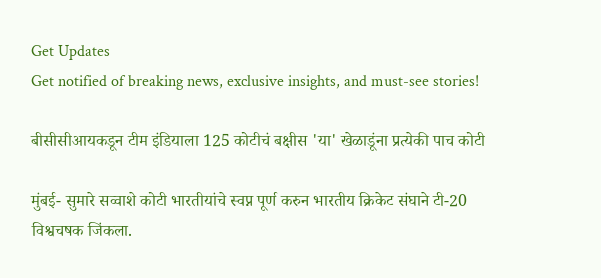Get Updates
Get notified of breaking news, exclusive insights, and must-see stories!

बीसीसीआयकडून टीम इंडियाला 125 कोटीचं बक्षीस 'या' खेळाडूंना प्रत्येकी पाच कोटी

मुंबई- सुमारे सव्वाशे कोटी भारतीयांचे स्वप्न पूर्ण करुन भारतीय क्रिकेट संघाने टी-20 विश्वचषक जिंकला.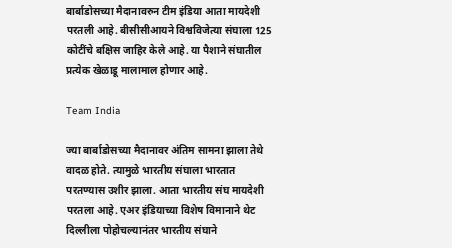बार्बाडोसच्या मैदानावरुन टीम इंडिया आता मायदेशी परतली आहे. बीसीसीआयने विश्वविजेत्या संघाला 125 कोटींचे बक्षिस जाहिर केले आहे. या पैशाने संघातील प्रत्येक खेळाडू मालामाल होणार आहे.

Team India

ज्या बार्बाडोसच्या मैदानावर अंतिम सामना झाला तेथे वादळ होते. त्यामुळे भारतीय संघाला भारतात परतण्यास उशीर झाला. आता भारतीय संघ मायदेशी परतला आहे. एअर इंडियाच्या विशेष विमानाने थेट दिल्लीला पोहोचल्यानंतर भारतीय संघाने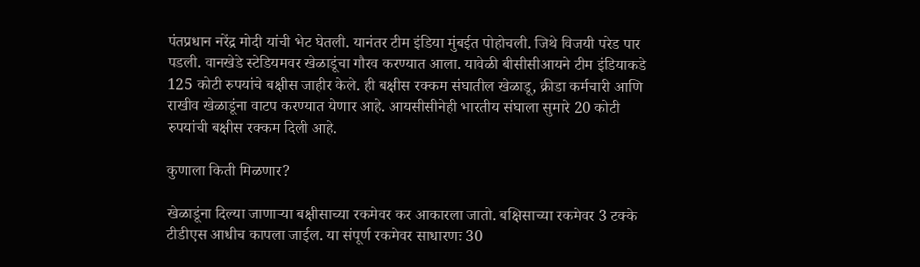पंतप्रधान नरेंद्र मोदी यांची भेट घेतली. यानंतर टीम इंडिया मुंबईत पोहोचली. जिथे विजयी परेड पार पडली. वानखेडे स्टेडियमवर खेळाडूंचा गौरव करण्यात आला. यावेळी बीसीसीआयने टीम इंडियाकडे 125 कोटी रुपयांचे बक्षीस जाहीर केले. ही बक्षीस रक्कम संघातील खेळाडू, क्रीडा कर्मचारी आणि राखीव खेळाडूंना वाटप करण्यात येणार आहे. आयसीसीनेही भारतीय संघाला सुमारे 20 कोटी रुपयांची बक्षीस रक्कम दिली आहे.

कुणाला किती मिळणार?

खेळाडूंना दिल्या जाणाऱ्या बक्षीसाच्या रकमेवर कर आकारला जातो. बक्षिसाच्या रकमेवर 3 टक्के टीडीएस आधीच कापला जाईल. या संपूर्ण रकमेवर साधारणः 30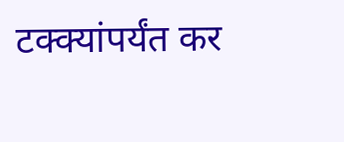टक्क्यांपर्यंत कर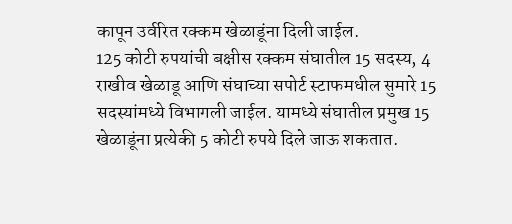कापून उर्वरित रक्कम खेळाडूंना दिली जाईल.
125 कोटी रुपयांची बक्षीस रक्कम संघातील 15 सदस्य, 4 राखीव खेळाडू आणि संघाच्या सपोर्ट स्टाफमधील सुमारे 15 सदस्यांमध्ये विभागली जाईल. यामध्ये संघातील प्रमुख 15 खेळाडूंना प्रत्येकी 5 कोटी रुपये दिले जाऊ शकतात.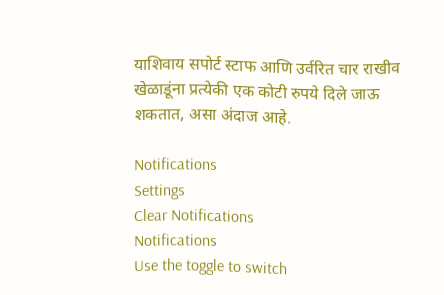याशिवाय सपोर्ट स्टाफ आणि उर्वरित चार राखीव खेळाडूंना प्रत्येकी एक कोटी रुपये दिले जाऊ शकतात, असा अंदाज आहे.

Notifications
Settings
Clear Notifications
Notifications
Use the toggle to switch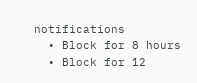notifications
  • Block for 8 hours
  • Block for 12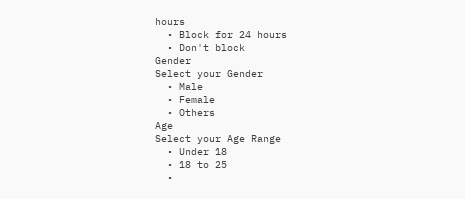hours
  • Block for 24 hours
  • Don't block
Gender
Select your Gender
  • Male
  • Female
  • Others
Age
Select your Age Range
  • Under 18
  • 18 to 25
  •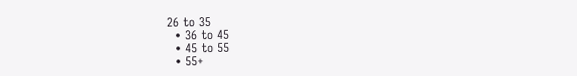26 to 35
  • 36 to 45
  • 45 to 55
  • 55+